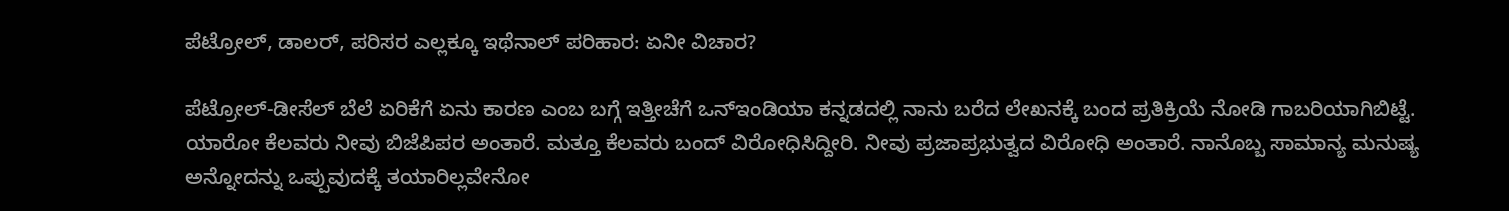ಪೆಟ್ರೋಲ್, ಡಾಲರ್, ಪರಿಸರ ಎಲ್ಲಕ್ಕೂ ಇಥೆನಾಲ್ ಪರಿಹಾರ: ಏನೀ ವಿಚಾರ?

ಪೆಟ್ರೋಲ್-ಡೀಸೆಲ್ ಬೆಲೆ ಏರಿಕೆಗೆ ಏನು ಕಾರಣ ಎಂಬ ಬಗ್ಗೆ ಇತ್ತೀಚೆಗೆ ಒನ್ಇಂಡಿಯಾ ಕನ್ನಡದಲ್ಲಿ ನಾನು ಬರೆದ ಲೇಖನಕ್ಕೆ ಬಂದ ಪ್ರತಿಕ್ರಿಯೆ ನೋಡಿ ಗಾಬರಿಯಾಗಿಬಿಟ್ಟೆ. ಯಾರೋ ಕೆಲವರು ನೀವು ಬಿಜೆಪಿಪರ ಅಂತಾರೆ. ಮತ್ತೂ ಕೆಲವರು ಬಂದ್ ವಿರೋಧಿಸಿದ್ದೀರಿ. ನೀವು ಪ್ರಜಾಪ್ರಭುತ್ವದ ವಿರೋಧಿ ಅಂತಾರೆ. ನಾನೊಬ್ಬ ಸಾಮಾನ್ಯ ಮನುಷ್ಯ ಅನ್ನೋದನ್ನು ಒಪ್ಪುವುದಕ್ಕೆ ತಯಾರಿಲ್ಲವೇನೋ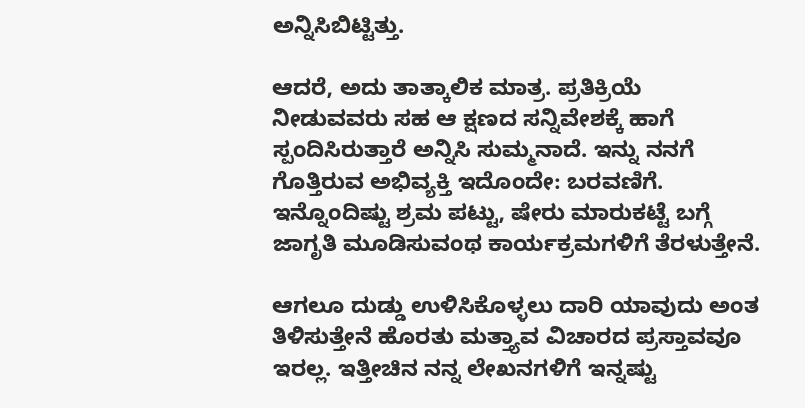ಅನ್ನಿಸಿಬಿಟ್ಟಿತ್ತು.

ಆದರೆ, ಅದು ತಾತ್ಕಾಲಿಕ ಮಾತ್ರ. ಪ್ರತಿಕ್ರಿಯೆ ನೀಡುವವರು ಸಹ ಆ ಕ್ಷಣದ ಸನ್ನಿವೇಶಕ್ಕೆ ಹಾಗೆ ಸ್ಪಂದಿಸಿರುತ್ತಾರೆ ಅನ್ನಿಸಿ ಸುಮ್ಮನಾದೆ. ಇನ್ನು ನನಗೆ ಗೊತ್ತಿರುವ ಅಭಿವ್ಯಕ್ತಿ ಇದೊಂದೇ: ಬರವಣಿಗೆ. ಇನ್ನೊಂದಿಷ್ಟು ಶ್ರಮ ಪಟ್ಟು, ಷೇರು ಮಾರುಕಟ್ಟೆ ಬಗ್ಗೆ ಜಾಗೃತಿ ಮೂಡಿಸುವಂಥ ಕಾರ್ಯಕ್ರಮಗಳಿಗೆ ತೆರಳುತ್ತೇನೆ.

ಆಗಲೂ ದುಡ್ಡು ಉಳಿಸಿಕೊಳ್ಳಲು ದಾರಿ ಯಾವುದು ಅಂತ ತಿಳಿಸುತ್ತೇನೆ ಹೊರತು ಮತ್ತ್ಯಾವ ವಿಚಾರದ ಪ್ರಸ್ತಾವವೂ ಇರಲ್ಲ. ಇತ್ತೀಚಿನ ನನ್ನ ಲೇಖನಗಳಿಗೆ ಇನ್ನಷ್ಟು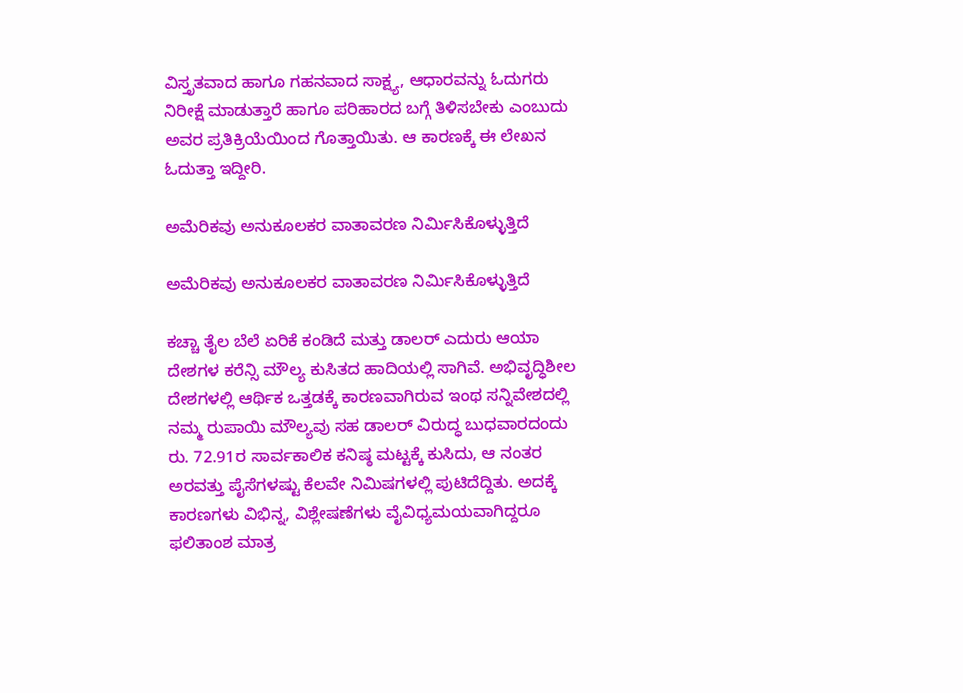ವಿಸ್ತೃತವಾದ ಹಾಗೂ ಗಹನವಾದ ಸಾಕ್ಷ್ಯ, ಆಧಾರವನ್ನು ಓದುಗರು ನಿರೀಕ್ಷೆ ಮಾಡುತ್ತಾರೆ ಹಾಗೂ ಪರಿಹಾರದ ಬಗ್ಗೆ ತಿಳಿಸಬೇಕು ಎಂಬುದು ಅವರ ಪ್ರತಿಕ್ರಿಯೆಯಿಂದ ಗೊತ್ತಾಯಿತು. ಆ ಕಾರಣಕ್ಕೆ ಈ ಲೇಖನ ಓದುತ್ತಾ ಇದ್ದೀರಿ.

ಅಮೆರಿಕವು ಅನುಕೂಲಕರ ವಾತಾವರಣ ನಿರ್ಮಿಸಿಕೊಳ್ಳುತ್ತಿದೆ

ಅಮೆರಿಕವು ಅನುಕೂಲಕರ ವಾತಾವರಣ ನಿರ್ಮಿಸಿಕೊಳ್ಳುತ್ತಿದೆ

ಕಚ್ಚಾ ತೈಲ ಬೆಲೆ ಏರಿಕೆ ಕಂಡಿದೆ ಮತ್ತು ಡಾಲರ್ ಎದುರು ಆಯಾ ದೇಶಗಳ ಕರೆನ್ಸಿ ಮೌಲ್ಯ ಕುಸಿತದ ಹಾದಿಯಲ್ಲಿ ಸಾಗಿವೆ. ಅಭಿವೃದ್ಧಿಶೀಲ ದೇಶಗಳಲ್ಲಿ ಆರ್ಥಿಕ ಒತ್ತಡಕ್ಕೆ ಕಾರಣವಾಗಿರುವ ಇಂಥ ಸನ್ನಿವೇಶದಲ್ಲಿ ನಮ್ಮ ರುಪಾಯಿ ಮೌಲ್ಯವು ಸಹ ಡಾಲರ್ ವಿರುದ್ಧ ಬುಧವಾರದಂದು ರು. 72.91ರ ಸಾರ್ವಕಾಲಿಕ ಕನಿಷ್ಠ ಮಟ್ಟಕ್ಕೆ ಕುಸಿದು, ಆ ನಂತರ ಅರವತ್ತು ಪೈಸೆಗಳಷ್ಟು ಕೆಲವೇ ನಿಮಿಷಗಳಲ್ಲಿ ಪುಟಿದೆದ್ದಿತು. ಅದಕ್ಕೆ ಕಾರಣಗಳು ವಿಭಿನ್ನ, ವಿಶ್ಲೇಷಣೆಗಳು ವೈವಿಧ್ಯಮಯವಾಗಿದ್ದರೂ ಫಲಿತಾಂಶ ಮಾತ್ರ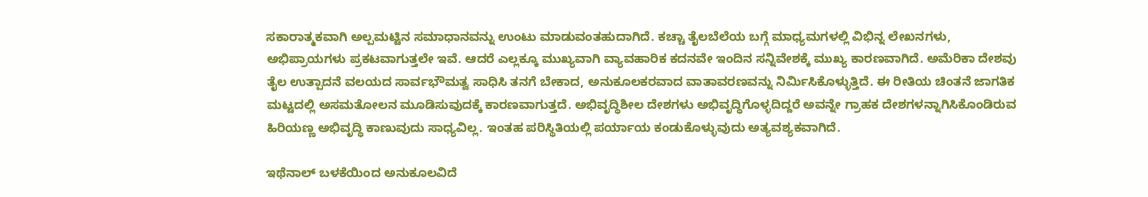ಸಕಾರಾತ್ಮಕವಾಗಿ ಅಲ್ಪಮಟ್ಟಿನ ಸಮಾಧಾನವನ್ನು ಉಂಟು ಮಾಡುವಂತಹುದಾಗಿದೆ. ಕಚ್ಚಾ ತೈಲಬೆಲೆಯ ಬಗ್ಗೆ ಮಾಧ್ಯಮಗಳಲ್ಲಿ ವಿಭಿನ್ನ ಲೇಖನಗಳು, ಅಭಿಪ್ರಾಯಗಳು ಪ್ರಕಟವಾಗುತ್ತಲೇ ಇವೆ. ಆದರೆ ಎಲ್ಲಕ್ಕೂ ಮುಖ್ಯವಾಗಿ ವ್ಯಾವಹಾರಿಕ ಕದನವೇ ಇಂದಿನ ಸನ್ನಿವೇಶಕ್ಕೆ ಮುಖ್ಯ ಕಾರಣವಾಗಿದೆ. ಅಮೆರಿಕಾ ದೇಶವು ತೈಲ ಉತ್ಪಾದನೆ ವಲಯದ ಸಾರ್ವಭೌಮತ್ವ ಸಾಧಿಸಿ ತನಗೆ ಬೇಕಾದ, ಅನುಕೂಲಕರವಾದ ವಾತಾವರಣವನ್ನು ನಿರ್ಮಿಸಿಕೊಳ್ಳುತ್ತಿದೆ. ಈ ರೀತಿಯ ಚಿಂತನೆ ಜಾಗತಿಕ ಮಟ್ಟದಲ್ಲಿ ಅಸಮತೋಲನ ಮೂಡಿಸುವುದಕ್ಕೆ ಕಾರಣವಾಗುತ್ತದೆ. ಅಭಿವೃದ್ಧಿಶೀಲ ದೇಶಗಳು ಅಭಿವೃದ್ಧಿಗೊಳ್ಳದಿದ್ದರೆ ಅವನ್ನೇ ಗ್ರಾಹಕ ದೇಶಗಳನ್ನಾಗಿಸಿಕೊಂಡಿರುವ ಹಿರಿಯಣ್ಣ ಅಭಿವೃದ್ಧಿ ಕಾಣುವುದು ಸಾಧ್ಯವಿಲ್ಲ. ಇಂತಹ ಪರಿಸ್ಥಿತಿಯಲ್ಲಿ ಪರ್ಯಾಯ ಕಂಡುಕೊಳ್ಳುವುದು ಅತ್ಯವಶ್ಯಕವಾಗಿದೆ.

ಇಥೆನಾಲ್ ಬಳಕೆಯಿಂದ ಅನುಕೂಲವಿದೆ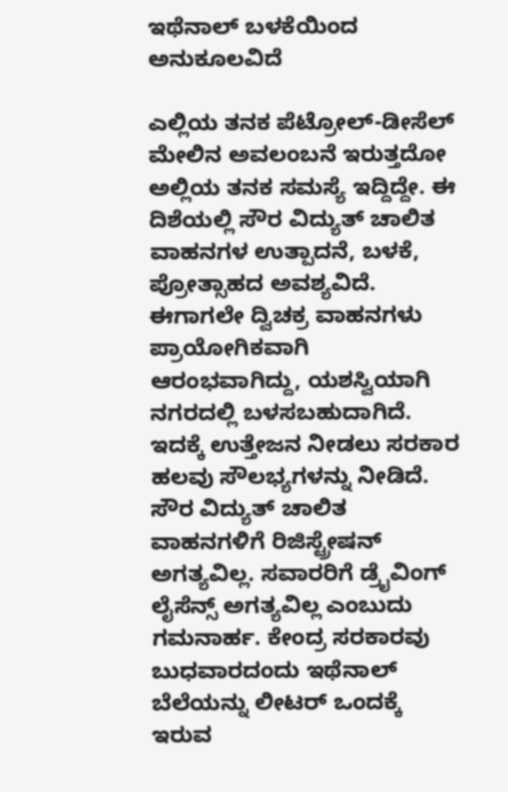ಇಥೆನಾಲ್ ಬಳಕೆಯಿಂದ ಅನುಕೂಲವಿದೆ

ಎಲ್ಲಿಯ ತನಕ ಪೆಟ್ರೋಲ್-ಡೀಸೆಲ್ ಮೇಲಿನ ಅವಲಂಬನೆ ಇರುತ್ತದೋ ಅಲ್ಲಿಯ ತನಕ ಸಮಸ್ಯೆ ಇದ್ದಿದ್ದೇ. ಈ ದಿಶೆಯಲ್ಲಿ ಸೌರ ವಿದ್ಯುತ್ ಚಾಲಿತ ವಾಹನಗಳ ಉತ್ಪಾದನೆ, ಬಳಕೆ, ಪ್ರೋತ್ಸಾಹದ ಅವಶ್ಯವಿದೆ. ಈಗಾಗಲೇ ದ್ವಿಚಕ್ರ ವಾಹನಗಳು ಪ್ರಾಯೋಗಿಕವಾಗಿ ಆರಂಭವಾಗಿದ್ದು, ಯಶಸ್ವಿಯಾಗಿ ನಗರದಲ್ಲಿ ಬಳಸಬಹುದಾಗಿದೆ. ಇದಕ್ಕೆ ಉತ್ತೇಜನ ನೀಡಲು ಸರಕಾರ ಹಲವು ಸೌಲಭ್ಯಗಳನ್ನು ನೀಡಿದೆ. ಸೌರ ವಿದ್ಯುತ್ ಚಾಲಿತ ವಾಹನಗಳಿಗೆ ರಿಜಿಸ್ಟ್ರೇಷನ್ ಅಗತ್ಯವಿಲ್ಲ. ಸವಾರರಿಗೆ ಡ್ರೈವಿಂಗ್ ಲೈಸೆನ್ಸ್ ಅಗತ್ಯವಿಲ್ಲ ಎಂಬುದು ಗಮನಾರ್ಹ. ಕೇಂದ್ರ ಸರಕಾರವು ಬುಧವಾರದಂದು ಇಥೆನಾಲ್ ಬೆಲೆಯನ್ನು ಲೀಟರ್ ಒಂದಕ್ಕೆ ಇರುವ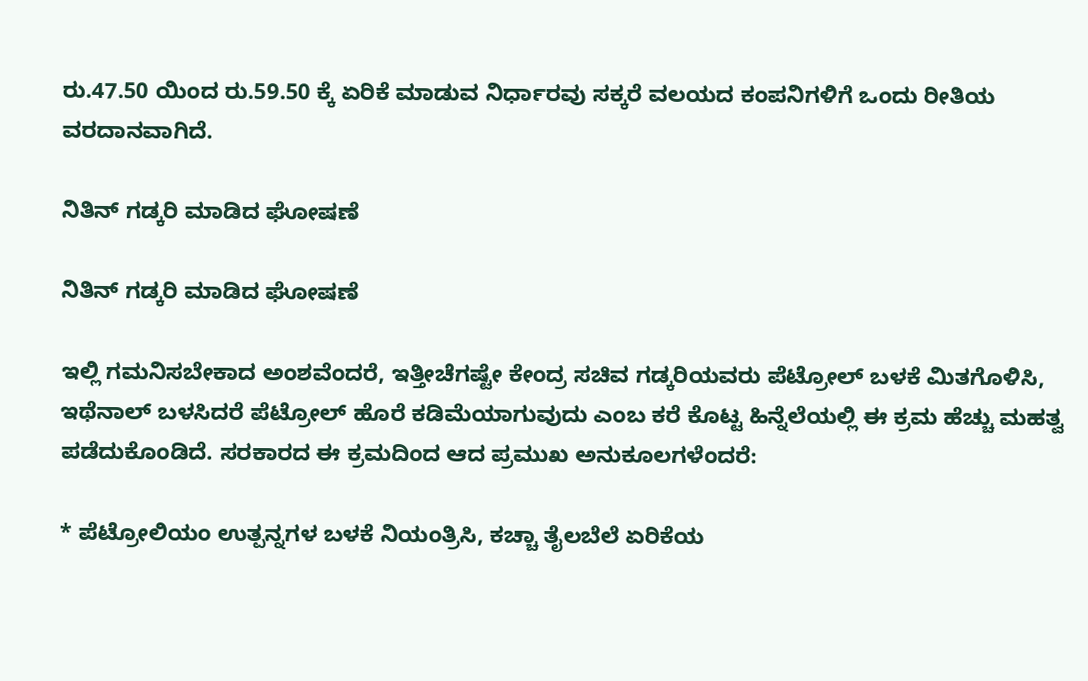ರು.47.50 ಯಿಂದ ರು.59.50 ಕ್ಕೆ ಏರಿಕೆ ಮಾಡುವ ನಿರ್ಧಾರವು ಸಕ್ಕರೆ ವಲಯದ ಕಂಪನಿಗಳಿಗೆ ಒಂದು ರೀತಿಯ ವರದಾನವಾಗಿದೆ.

ನಿತಿನ್ ಗಡ್ಕರಿ ಮಾಡಿದ ಘೋಷಣೆ

ನಿತಿನ್ ಗಡ್ಕರಿ ಮಾಡಿದ ಘೋಷಣೆ

ಇಲ್ಲಿ ಗಮನಿಸಬೇಕಾದ ಅಂಶವೆಂದರೆ, ಇತ್ತೀಚೆಗಷ್ಟೇ ಕೇಂದ್ರ ಸಚಿವ ಗಡ್ಕರಿಯವರು ಪೆಟ್ರೋಲ್ ಬಳಕೆ ಮಿತಗೊಳಿಸಿ, ಇಥೆನಾಲ್ ಬಳಸಿದರೆ ಪೆಟ್ರೋಲ್ ಹೊರೆ ಕಡಿಮೆಯಾಗುವುದು ಎಂಬ ಕರೆ ಕೊಟ್ಟ ಹಿನ್ನೆಲೆಯಲ್ಲಿ ಈ ಕ್ರಮ ಹೆಚ್ಚು ಮಹತ್ವ ಪಡೆದುಕೊಂಡಿದೆ. ಸರಕಾರದ ಈ ಕ್ರಮದಿಂದ ಆದ ಪ್ರಮುಖ ಅನುಕೂಲಗಳೆಂದರೆ:

* ಪೆಟ್ರೋಲಿಯಂ ಉತ್ಪನ್ನಗಳ ಬಳಕೆ ನಿಯಂತ್ರಿಸಿ, ಕಚ್ಚಾ ತೈಲಬೆಲೆ ಏರಿಕೆಯ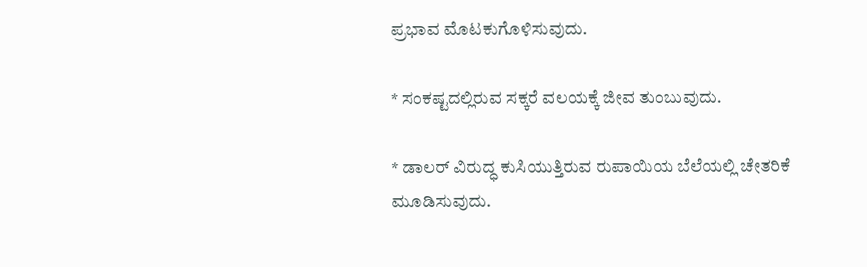ಪ್ರಭಾವ ಮೊಟಕುಗೊಳಿಸುವುದು.

* ಸಂಕಷ್ಟದಲ್ಲಿರುವ ಸಕ್ಕರೆ ವಲಯಕ್ಕೆ ಜೀವ ತುಂಬುವುದು.

* ಡಾಲರ್ ವಿರುದ್ಧ ಕುಸಿಯುತ್ತಿರುವ ರುಪಾಯಿಯ ಬೆಲೆಯಲ್ಲಿ ಚೇತರಿಕೆ ಮೂಡಿಸುವುದು.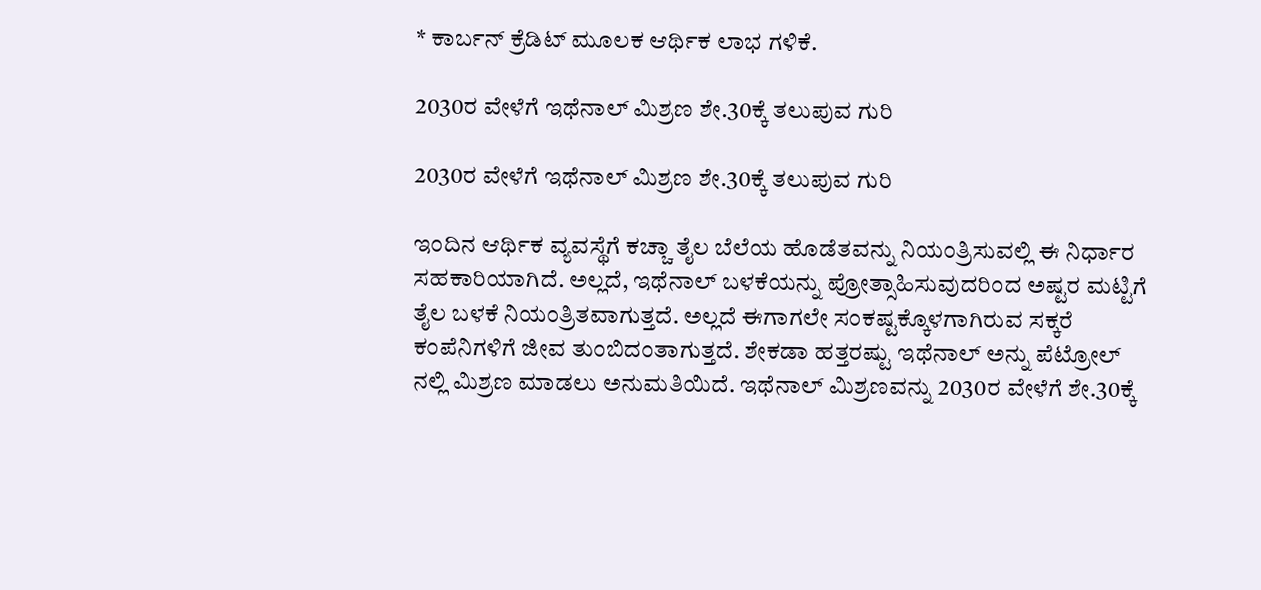* ಕಾರ್ಬನ್ ಕ್ರೆಡಿಟ್ ಮೂಲಕ ಆರ್ಥಿಕ ಲಾಭ ಗಳಿಕೆ.

2030ರ ವೇಳೆಗೆ ಇಥೆನಾಲ್ ಮಿಶ್ರಣ ಶೇ.30ಕ್ಕೆ ತಲುಪುವ ಗುರಿ

2030ರ ವೇಳೆಗೆ ಇಥೆನಾಲ್ ಮಿಶ್ರಣ ಶೇ.30ಕ್ಕೆ ತಲುಪುವ ಗುರಿ

ಇಂದಿನ ಆರ್ಥಿಕ ವ್ಯವಸ್ಥೆಗೆ ಕಚ್ಚಾ ತೈಲ ಬೆಲೆಯ ಹೊಡೆತವನ್ನು ನಿಯಂತ್ರಿಸುವಲ್ಲಿ ಈ ನಿರ್ಧಾರ ಸಹಕಾರಿಯಾಗಿದೆ. ಅಲ್ಲದೆ, ಇಥೆನಾಲ್ ಬಳಕೆಯನ್ನು ಪ್ರೋತ್ಸಾಹಿಸುವುದರಿಂದ ಅಷ್ಟರ ಮಟ್ಟಿಗೆ ತೈಲ ಬಳಕೆ ನಿಯಂತ್ರಿತವಾಗುತ್ತದೆ. ಅಲ್ಲದೆ ಈಗಾಗಲೇ ಸಂಕಷ್ಟಕ್ಕೊಳಗಾಗಿರುವ ಸಕ್ಕರೆ ಕಂಪೆನಿಗಳಿಗೆ ಜೀವ ತುಂಬಿದಂತಾಗುತ್ತದೆ. ಶೇಕಡಾ ಹತ್ತರಷ್ಟು ಇಥೆನಾಲ್ ಅನ್ನು ಪೆಟ್ರೋಲ್ ನಲ್ಲಿ ಮಿಶ್ರಣ ಮಾಡಲು ಅನುಮತಿಯಿದೆ. ಇಥೆನಾಲ್ ಮಿಶ್ರಣವನ್ನು 2030ರ ವೇಳೆಗೆ ಶೇ.30ಕ್ಕೆ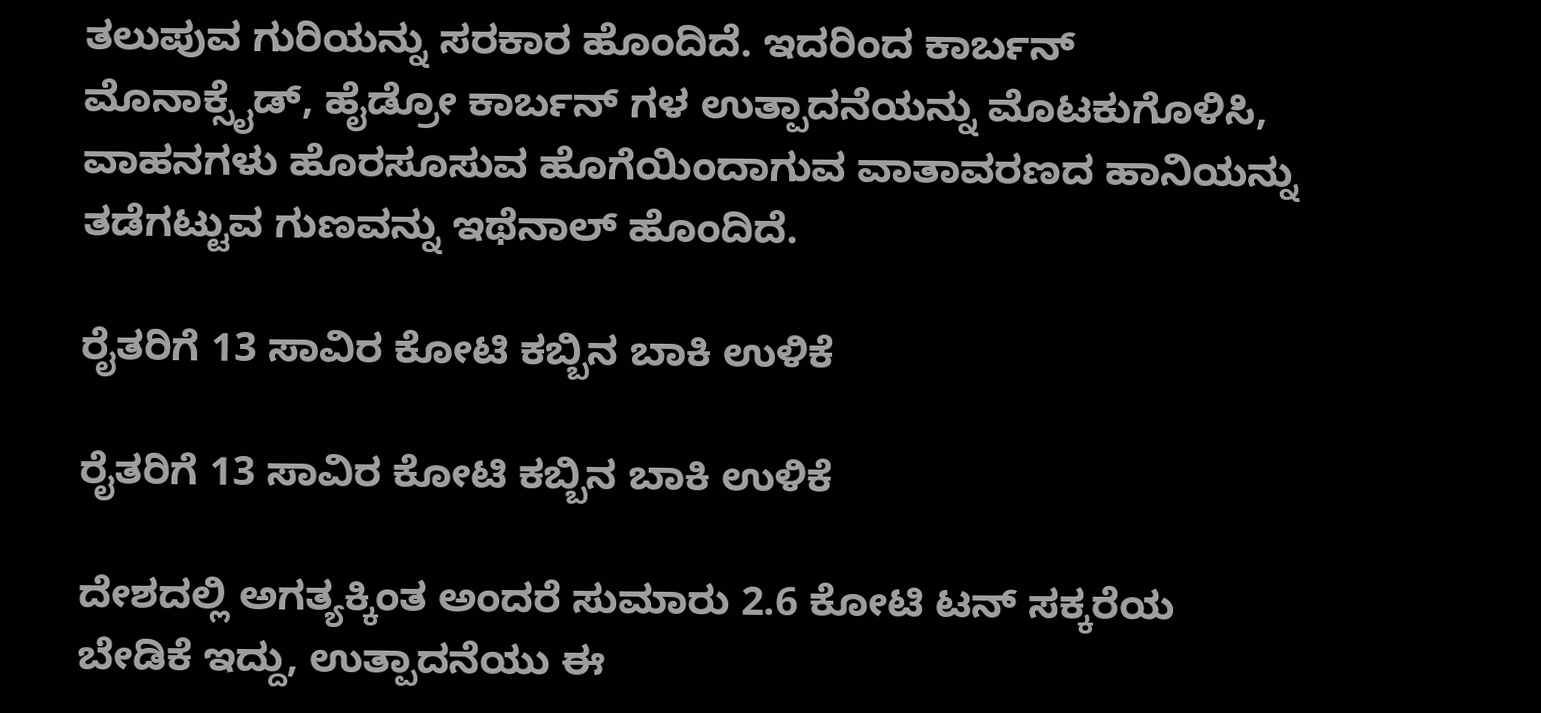ತಲುಪುವ ಗುರಿಯನ್ನು ಸರಕಾರ ಹೊಂದಿದೆ. ಇದರಿಂದ ಕಾರ್ಬನ್ ಮೊನಾಕ್ಸೈಡ್, ಹೈಡ್ರೋ ಕಾರ್ಬನ್ ಗಳ ಉತ್ಪಾದನೆಯನ್ನು ಮೊಟಕುಗೊಳಿಸಿ, ವಾಹನಗಳು ಹೊರಸೂಸುವ ಹೊಗೆಯಿಂದಾಗುವ ವಾತಾವರಣದ ಹಾನಿಯನ್ನು ತಡೆಗಟ್ಟುವ ಗುಣವನ್ನು ಇಥೆನಾಲ್ ಹೊಂದಿದೆ.

ರೈತರಿಗೆ 13 ಸಾವಿರ ಕೋಟಿ ಕಬ್ಬಿನ ಬಾಕಿ ಉಳಿಕೆ

ರೈತರಿಗೆ 13 ಸಾವಿರ ಕೋಟಿ ಕಬ್ಬಿನ ಬಾಕಿ ಉಳಿಕೆ

ದೇಶದಲ್ಲಿ ಅಗತ್ಯಕ್ಕಿಂತ ಅಂದರೆ ಸುಮಾರು 2.6 ಕೋಟಿ ಟನ್ ಸಕ್ಕರೆಯ ಬೇಡಿಕೆ ಇದ್ದು, ಉತ್ಪಾದನೆಯು ಈ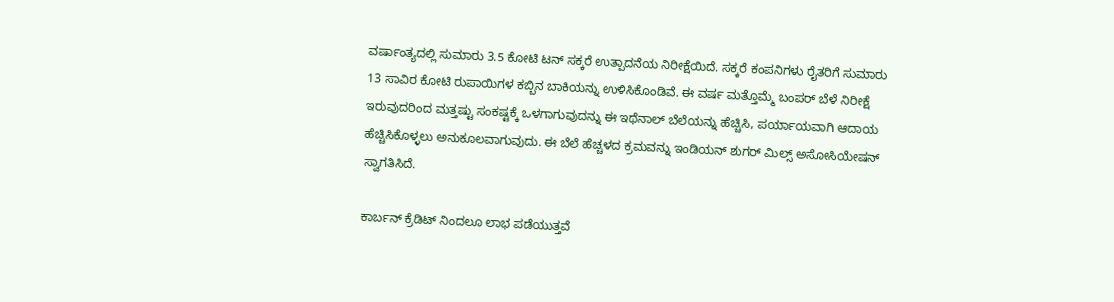ವರ್ಷಾಂತ್ಯದಲ್ಲಿ ಸುಮಾರು 3.5 ಕೋಟಿ ಟನ್ ಸಕ್ಕರೆ ಉತ್ಪಾದನೆಯ ನಿರೀಕ್ಷೆಯಿದೆ. ಸಕ್ಕರೆ ಕಂಪನಿಗಳು ರೈತರಿಗೆ ಸುಮಾರು 13 ಸಾವಿರ ಕೋಟಿ ರುಪಾಯಿಗಳ ಕಬ್ಬಿನ ಬಾಕಿಯನ್ನು ಉಳಿಸಿಕೊಂಡಿವೆ. ಈ ವರ್ಷ ಮತ್ತೊಮ್ಮೆ ಬಂಪರ್ ಬೆಳೆ ನಿರೀಕ್ಷೆ ಇರುವುದರಿಂದ ಮತ್ತಷ್ಟು ಸಂಕಷ್ಟಕ್ಕೆ ಒಳಗಾಗುವುದನ್ನು ಈ ಇಥೆನಾಲ್ ಬೆಲೆಯನ್ನು ಹೆಚ್ಚಿಸಿ, ಪರ್ಯಾಯವಾಗಿ ಆದಾಯ ಹೆಚ್ಚಿಸಿಕೊಳ್ಳಲು ಅನುಕೂಲವಾಗುವುದು. ಈ ಬೆಲೆ ಹೆಚ್ಚಳದ ಕ್ರಮವನ್ನು ಇಂಡಿಯನ್ ಶುಗರ್ ಮಿಲ್ಸ್ ಅಸೋಸಿಯೇಷನ್ ಸ್ವಾಗತಿಸಿದೆ.

ಕಾರ್ಬನ್ ಕ್ರೆಡಿಟ್ ನಿಂದಲೂ ಲಾಭ ಪಡೆಯುತ್ತವೆ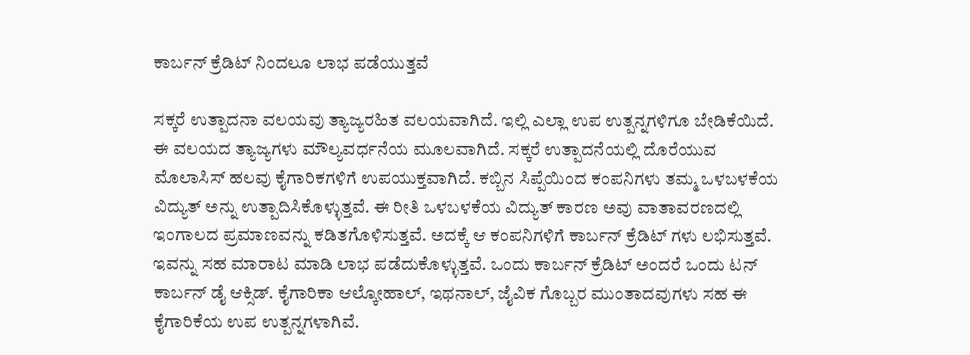ಕಾರ್ಬನ್ ಕ್ರೆಡಿಟ್ ನಿಂದಲೂ ಲಾಭ ಪಡೆಯುತ್ತವೆ

ಸಕ್ಕರೆ ಉತ್ಪಾದನಾ ವಲಯವು ತ್ಯಾಜ್ಯರಹಿತ ವಲಯವಾಗಿದೆ. ಇಲ್ಲಿ ಎಲ್ಲಾ ಉಪ ಉತ್ಪನ್ನಗಳಿಗೂ ಬೇಡಿಕೆಯಿದೆ. ಈ ವಲಯದ ತ್ಯಾಜ್ಯಗಳು ಮೌಲ್ಯವರ್ಧನೆಯ ಮೂಲವಾಗಿದೆ. ಸಕ್ಕರೆ ಉತ್ಪಾದನೆಯಲ್ಲಿ ದೊರೆಯುವ ಮೊಲಾಸಿಸ್ ಹಲವು ಕೈಗಾರಿಕಗಳಿಗೆ ಉಪಯುಕ್ತವಾಗಿದೆ. ಕಬ್ಬಿನ ಸಿಪ್ಪೆಯಿಂದ ಕಂಪನಿಗಳು ತಮ್ಮ ಒಳಬಳಕೆಯ ವಿದ್ಯುತ್ ಅನ್ನು ಉತ್ಪಾದಿಸಿಕೊಳ್ಳುತ್ತವೆ. ಈ ರೀತಿ ಒಳಬಳಕೆಯ ವಿದ್ಯುತ್ ಕಾರಣ ಅವು ವಾತಾವರಣದಲ್ಲಿ ಇಂಗಾಲದ ಪ್ರಮಾಣವನ್ನು ಕಡಿತಗೊಳಿಸುತ್ತವೆ. ಅದಕ್ಕೆ ಆ ಕಂಪನಿಗಳಿಗೆ ಕಾರ್ಬನ್ ಕ್ರೆಡಿಟ್ ಗಳು ಲಭಿಸುತ್ತವೆ. ಇವನ್ನು ಸಹ ಮಾರಾಟ ಮಾಡಿ ಲಾಭ ಪಡೆದುಕೊಳ್ಳುತ್ತವೆ. ಒಂದು ಕಾರ್ಬನ್ ಕ್ರೆಡಿಟ್ ಅಂದರೆ ಒಂದು ಟನ್ ಕಾರ್ಬನ್ ಡೈ ಆಕ್ಸಿಡ್. ಕೈಗಾರಿಕಾ ಆಲ್ಕೋಹಾಲ್, ಇಥನಾಲ್, ಜೈವಿಕ ಗೊಬ್ಬರ ಮುಂತಾದವುಗಳು ಸಹ ಈ ಕೈಗಾರಿಕೆಯ ಉಪ ಉತ್ಪನ್ನಗಳಾಗಿವೆ.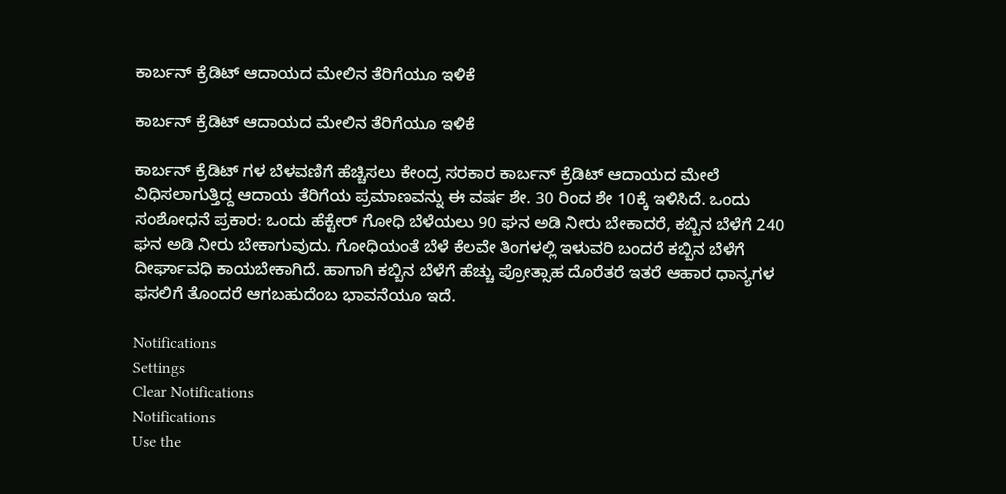ಕಾರ್ಬನ್ ಕ್ರೆಡಿಟ್ ಆದಾಯದ ಮೇಲಿನ ತೆರಿಗೆಯೂ ಇಳಿಕೆ

ಕಾರ್ಬನ್ ಕ್ರೆಡಿಟ್ ಆದಾಯದ ಮೇಲಿನ ತೆರಿಗೆಯೂ ಇಳಿಕೆ

ಕಾರ್ಬನ್ ಕ್ರೆಡಿಟ್ ಗಳ ಬೆಳವಣಿಗೆ ಹೆಚ್ಚಿಸಲು ಕೇಂದ್ರ ಸರಕಾರ ಕಾರ್ಬನ್ ಕ್ರೆಡಿಟ್ ಆದಾಯದ ಮೇಲೆ ವಿಧಿಸಲಾಗುತ್ತಿದ್ದ ಆದಾಯ ತೆರಿಗೆಯ ಪ್ರಮಾಣವನ್ನು ಈ ವರ್ಷ ಶೇ. 30 ರಿಂದ ಶೇ 10ಕ್ಕೆ ಇಳಿಸಿದೆ. ಒಂದು ಸಂಶೋಧನೆ ಪ್ರಕಾರ: ಒಂದು ಹೆಕ್ಟೇರ್ ಗೋಧಿ ಬೆಳೆಯಲು 90 ಘನ ಅಡಿ ನೀರು ಬೇಕಾದರೆ, ಕಬ್ಬಿನ ಬೆಳೆಗೆ 240 ಘನ ಅಡಿ ನೀರು ಬೇಕಾಗುವುದು. ಗೋಧಿಯಂತೆ ಬೆಳೆ ಕೆಲವೇ ತಿಂಗಳಲ್ಲಿ ಇಳುವರಿ ಬಂದರೆ ಕಬ್ಬಿನ ಬೆಳೆಗೆ ದೀರ್ಘಾವಧಿ ಕಾಯಬೇಕಾಗಿದೆ. ಹಾಗಾಗಿ ಕಬ್ಬಿನ ಬೆಳೆಗೆ ಹೆಚ್ಚು ಪ್ರೋತ್ಸಾಹ ದೊರೆತರೆ ಇತರೆ ಆಹಾರ ಧಾನ್ಯಗಳ ಫಸಲಿಗೆ ತೊಂದರೆ ಆಗಬಹುದೆಂಬ ಭಾವನೆಯೂ ಇದೆ.

Notifications
Settings
Clear Notifications
Notifications
Use the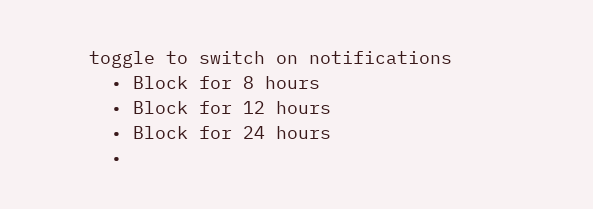toggle to switch on notifications
  • Block for 8 hours
  • Block for 12 hours
  • Block for 24 hours
  •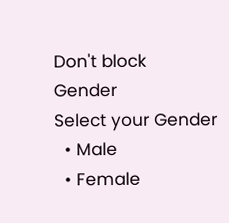Don't block
Gender
Select your Gender
  • Male
  • Female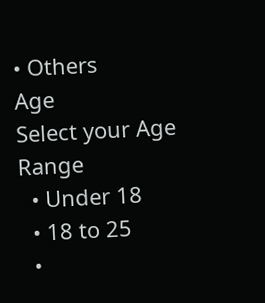• Others
Age
Select your Age Range
  • Under 18
  • 18 to 25
  •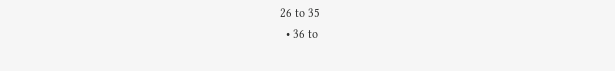26 to 35
  • 36 to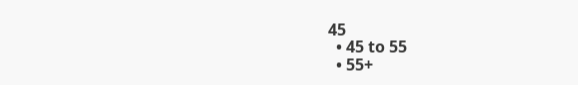45
  • 45 to 55
  • 55+